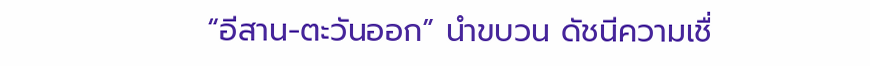“อีสาน-ตะวันออก” นำขบวน ดัชนีความเชื่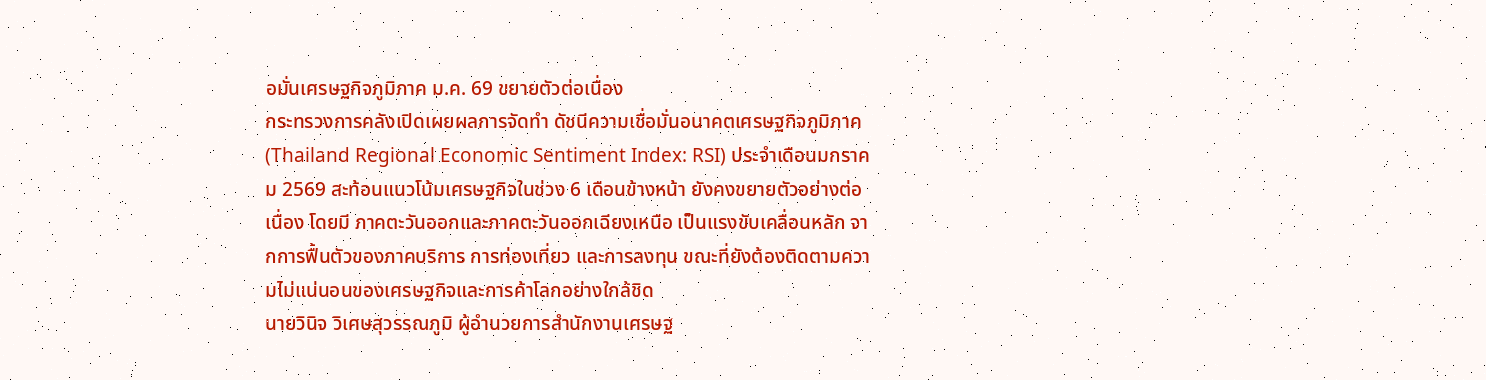อมั่นเศรษฐกิจภูมิภาค ม.ค. 69 ขยายตัวต่อเนื่อง
กระทรวงการคลังเปิดเผยผลการจัดทำ ดัชนีความเชื่อมั่นอนาคตเศรษฐกิจภูมิภาค (Thailand Regional Economic Sentiment Index: RSI) ประจำเดือนมกราคม 2569 สะท้อนแนวโน้มเศรษฐกิจในช่วง 6 เดือนข้างหน้า ยังคงขยายตัวอย่างต่อเนื่อง โดยมี ภาคตะวันออกและภาคตะวันออกเฉียงเหนือ เป็นแรงขับเคลื่อนหลัก จากการฟื้นตัวของภาคบริการ การท่องเที่ยว และการลงทุน ขณะที่ยังต้องติดตามความไม่แน่นอนของเศรษฐกิจและการค้าโลกอย่างใกล้ชิด
นายวินิจ วิเศษสุวรรณภูมิ ผู้อำนวยการสำนักงานเศรษฐ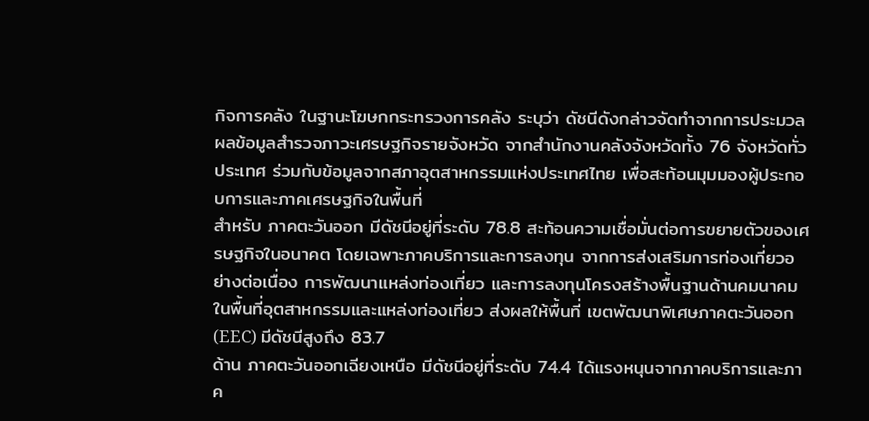กิจการคลัง ในฐานะโฆษกกระทรวงการคลัง ระบุว่า ดัชนีดังกล่าวจัดทำจากการประมวลผลข้อมูลสำรวจภาวะเศรษฐกิจรายจังหวัด จากสำนักงานคลังจังหวัดทั้ง 76 จังหวัดทั่วประเทศ ร่วมกับข้อมูลจากสภาอุตสาหกรรมแห่งประเทศไทย เพื่อสะท้อนมุมมองผู้ประกอบการและภาคเศรษฐกิจในพื้นที่
สำหรับ ภาคตะวันออก มีดัชนีอยู่ที่ระดับ 78.8 สะท้อนความเชื่อมั่นต่อการขยายตัวของเศรษฐกิจในอนาคต โดยเฉพาะภาคบริการและการลงทุน จากการส่งเสริมการท่องเที่ยวอย่างต่อเนื่อง การพัฒนาแหล่งท่องเที่ยว และการลงทุนโครงสร้างพื้นฐานด้านคมนาคมในพื้นที่อุตสาหกรรมและแหล่งท่องเที่ยว ส่งผลให้พื้นที่ เขตพัฒนาพิเศษภาคตะวันออก (EEC) มีดัชนีสูงถึง 83.7
ด้าน ภาคตะวันออกเฉียงเหนือ มีดัชนีอยู่ที่ระดับ 74.4 ได้แรงหนุนจากภาคบริการและภาค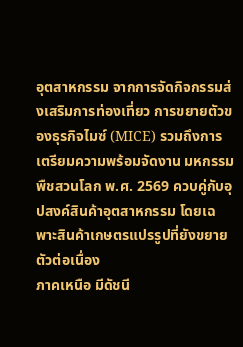อุตสาหกรรม จากการจัดกิจกรรมส่งเสริมการท่องเที่ยว การขยายตัวของธุรกิจไมซ์ (MICE) รวมถึงการเตรียมความพร้อมจัดงาน มหกรรมพืชสวนโลก พ.ศ. 2569 ควบคู่กับอุปสงค์สินค้าอุตสาหกรรม โดยเฉพาะสินค้าเกษตรแปรรูปที่ยังขยายตัวต่อเนื่อง
ภาคเหนือ มีดัชนี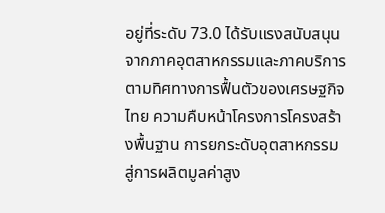อยู่ที่ระดับ 73.0 ได้รับแรงสนับสนุนจากภาคอุตสาหกรรมและภาคบริการ ตามทิศทางการฟื้นตัวของเศรษฐกิจไทย ความคืบหน้าโครงการโครงสร้างพื้นฐาน การยกระดับอุตสาหกรรมสู่การผลิตมูลค่าสูง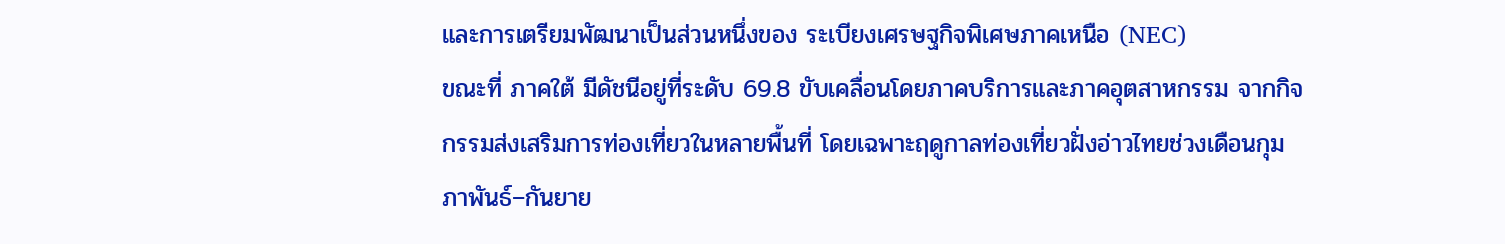และการเตรียมพัฒนาเป็นส่วนหนึ่งของ ระเบียงเศรษฐกิจพิเศษภาคเหนือ (NEC)
ขณะที่ ภาคใต้ มีดัชนีอยู่ที่ระดับ 69.8 ขับเคลื่อนโดยภาคบริการและภาคอุตสาหกรรม จากกิจกรรมส่งเสริมการท่องเที่ยวในหลายพื้นที่ โดยเฉพาะฤดูกาลท่องเที่ยวฝั่งอ่าวไทยช่วงเดือนกุมภาพันธ์–กันยาย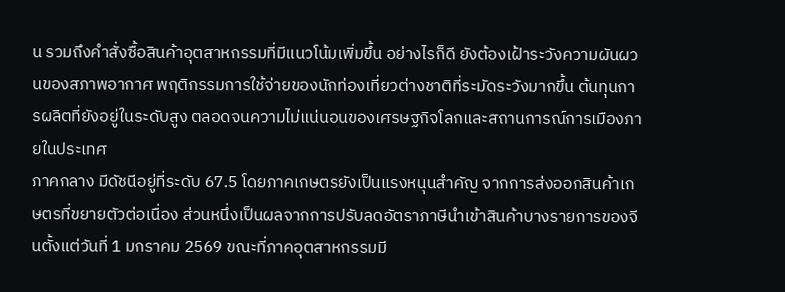น รวมถึงคำสั่งซื้อสินค้าอุตสาหกรรมที่มีแนวโน้มเพิ่มขึ้น อย่างไรก็ดี ยังต้องเฝ้าระวังความผันผวนของสภาพอากาศ พฤติกรรมการใช้จ่ายของนักท่องเที่ยวต่างชาติที่ระมัดระวังมากขึ้น ต้นทุนการผลิตที่ยังอยู่ในระดับสูง ตลอดจนความไม่แน่นอนของเศรษฐกิจโลกและสถานการณ์การเมืองภายในประเทศ
ภาคกลาง มีดัชนีอยู่ที่ระดับ 67.5 โดยภาคเกษตรยังเป็นแรงหนุนสำคัญ จากการส่งออกสินค้าเกษตรที่ขยายตัวต่อเนื่อง ส่วนหนึ่งเป็นผลจากการปรับลดอัตราภาษีนำเข้าสินค้าบางรายการของจีนตั้งแต่วันที่ 1 มกราคม 2569 ขณะที่ภาคอุตสาหกรรมมี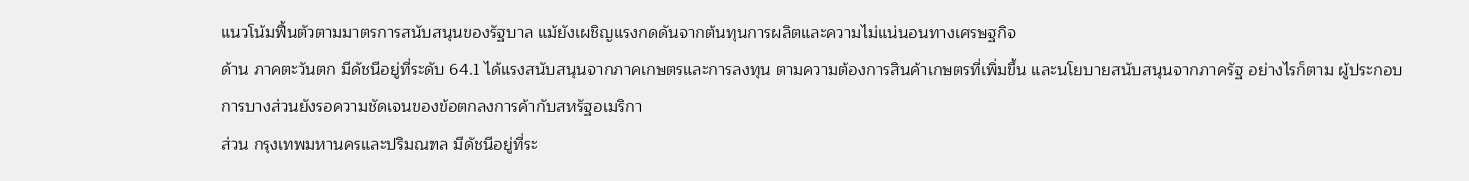แนวโน้มฟื้นตัวตามมาตรการสนับสนุนของรัฐบาล แม้ยังเผชิญแรงกดดันจากต้นทุนการผลิตและความไม่แน่นอนทางเศรษฐกิจ
ด้าน ภาคตะวันตก มีดัชนีอยู่ที่ระดับ 64.1 ได้แรงสนับสนุนจากภาคเกษตรและการลงทุน ตามความต้องการสินค้าเกษตรที่เพิ่มขึ้น และนโยบายสนับสนุนจากภาครัฐ อย่างไรก็ตาม ผู้ประกอบการบางส่วนยังรอความชัดเจนของข้อตกลงการค้ากับสหรัฐอเมริกา
ส่วน กรุงเทพมหานครและปริมณฑล มีดัชนีอยู่ที่ระ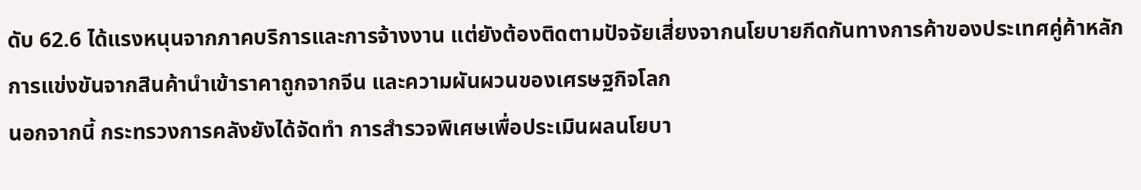ดับ 62.6 ได้แรงหนุนจากภาคบริการและการจ้างงาน แต่ยังต้องติดตามปัจจัยเสี่ยงจากนโยบายกีดกันทางการค้าของประเทศคู่ค้าหลัก การแข่งขันจากสินค้านำเข้าราคาถูกจากจีน และความผันผวนของเศรษฐกิจโลก
นอกจากนี้ กระทรวงการคลังยังได้จัดทำ การสำรวจพิเศษเพื่อประเมินผลนโยบา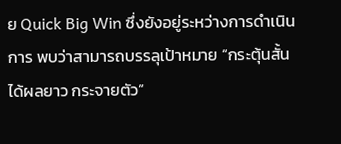ย Quick Big Win ซึ่งยังอยู่ระหว่างการดำเนินการ พบว่าสามารถบรรลุเป้าหมาย “กระตุ้นสั้น ได้ผลยาว กระจายตัว”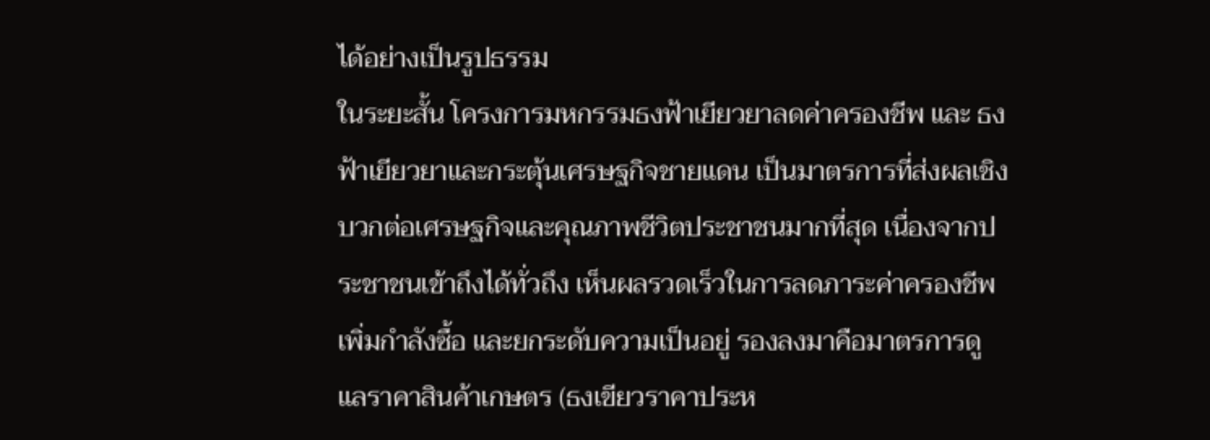ได้อย่างเป็นรูปธรรม
ในระยะสั้น โครงการมหกรรมธงฟ้าเยียวยาลดค่าครองชีพ และ ธงฟ้าเยียวยาและกระตุ้นเศรษฐกิจชายแดน เป็นมาตรการที่ส่งผลเชิงบวกต่อเศรษฐกิจและคุณภาพชีวิตประชาชนมากที่สุด เนื่องจากประชาชนเข้าถึงได้ทั่วถึง เห็นผลรวดเร็วในการลดภาระค่าครองชีพ เพิ่มกำลังซื้อ และยกระดับความเป็นอยู่ รองลงมาคือมาตรการดูแลราคาสินค้าเกษตร (ธงเขียวราคาประห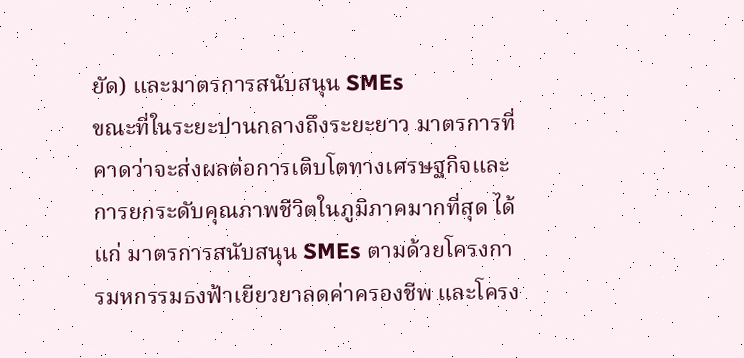ยัด) และมาตรการสนับสนุน SMEs
ขณะที่ในระยะปานกลางถึงระยะยาว มาตรการที่คาดว่าจะส่งผลต่อการเติบโตทางเศรษฐกิจและการยกระดับคุณภาพชีวิตในภูมิภาคมากที่สุด ได้แก่ มาตรการสนับสนุน SMEs ตามด้วยโครงการมหกรรมธงฟ้าเยียวยาลดค่าครองชีพ และโครง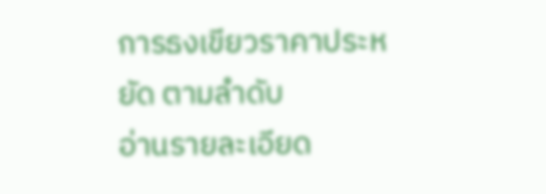การธงเขียวราคาประหยัด ตามลำดับ
อ่านรายละเอียด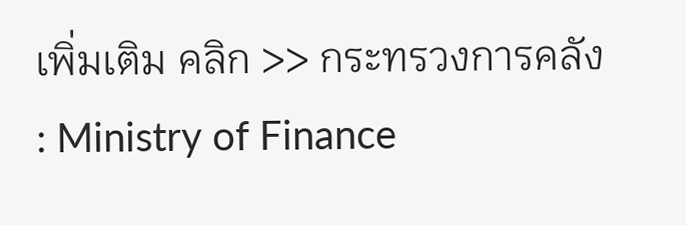เพิ่มเติม คลิก >> กระทรวงการคลัง : Ministry of Finance